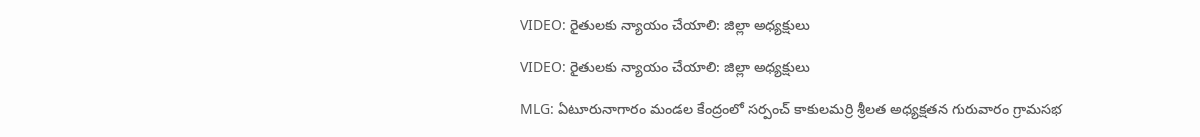VIDEO: రైతులకు న్యాయం చేయాలి: జిల్లా అధ్యక్షులు

VIDEO: రైతులకు న్యాయం చేయాలి: జిల్లా అధ్యక్షులు

MLG: ఏటూరునాగారం మండల కేంద్రంలో సర్పంచ్ కాకులమర్రి శ్రీలత అధ్యక్షతన గురువారం గ్రామసభ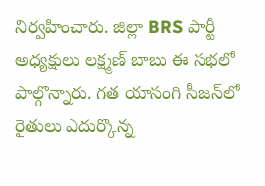నిర్వహించారు. జిల్లా BRS పార్టీ అధ్యక్షులు లక్ష్మణ్ బాబు ఈ సభలో పాల్గొన్నారు. గత యాసంగి సీజన్‌లో రైతులు ఎదుర్కొన్న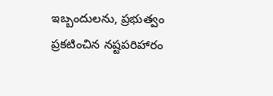ఇబ్బందులను, ప్రభుత్వం ప్రకటించిన నష్టపరిహారం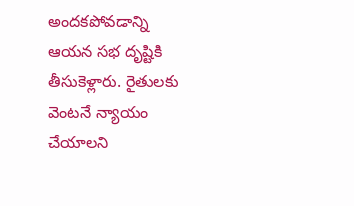అందకపోవడాన్ని ఆయన సభ దృష్టికి తీసుకెళ్లారు. రైతులకు వెంటనే న్యాయం చేయాలని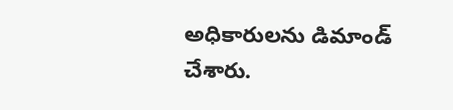అధికారులను డిమాండ్ చేశారు.